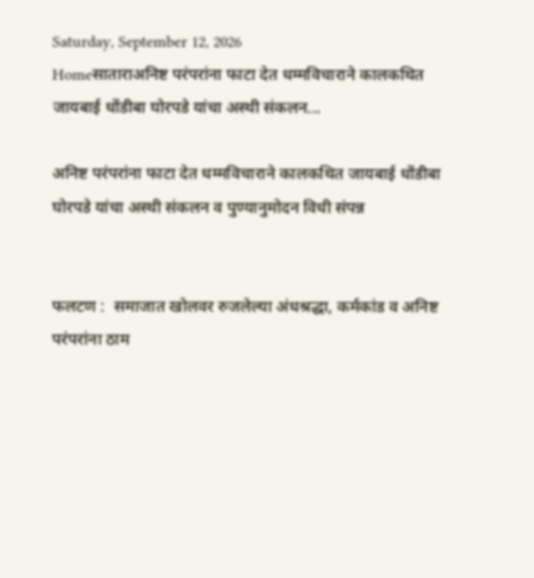Saturday, September 12, 2026
Homeसाताराअनिष्ट परंपरांना फाटा देत धम्मविचाराने कालकथित जायबाई धोंडीबा घोरपडे यांचा अस्थी संकलन...

अनिष्ट परंपरांना फाटा देत धम्मविचाराने कालकथित जायबाई धोंडीबा घोरपडे यांचा अस्थी संकलन व पुण्यानुमोदन विधी संपन्न


फलटण :  समाजात खोलवर रुजलेल्या अंधश्रद्धा, कर्मकांड व अनिष्ट परंपरांना ठाम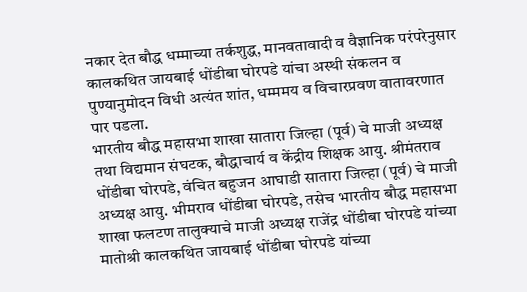नकार देत बौद्ध धम्माच्या तर्कशुद्ध, मानवतावादी व वैज्ञानिक परंपरेनुसार कालकथित जायबाई धोंडीबा घोरपडे यांचा अस्थी संकलन व पुण्यानुमोदन विधी अत्यंत शांत, धम्ममय व विचारप्रवण वातावरणात पार पडला.
भारतीय बौद्ध महासभा शाखा सातारा जिल्हा (पूर्व) चे माजी अध्यक्ष तथा विद्यमान संघटक, बौद्धाचार्य व केंद्रीय शिक्षक आयु. श्रीमंतराव धोंडीबा घोरपडे, वंचित बहुजन आघाडी सातारा जिल्हा (पूर्व) चे माजी अध्यक्ष आयु. भीमराव धोंडीबा घोरपडे, तसेच भारतीय बौद्ध महासभा शाखा फलटण तालुक्याचे माजी अध्यक्ष राजेंद्र धोंडीबा घोरपडे यांच्या मातोश्री कालकथित जायबाई धोंडीबा घोरपडे यांच्या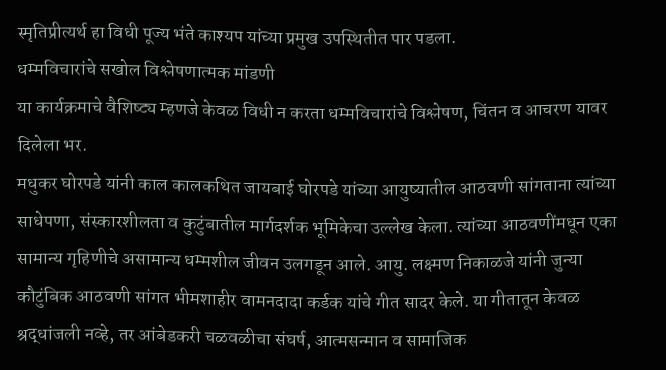स्मृतिप्रीत्यर्थ हा विधी पूज्य भंते काश्यप यांच्या प्रमुख उपस्थितीत पार पडला.
धम्मविचारांचे सखोल विश्लेषणात्मक मांडणी
या कार्यक्रमाचे वैशिष्ट्य म्हणजे केवळ विधी न करता धम्मविचारांचे विश्लेषण, चिंतन व आचरण यावर दिलेला भर.
मधुकर घोरपडे यांनी काल कालकथित जायबाई घोरपडे यांच्या आयुष्यातील आठवणी सांगताना त्यांच्या साधेपणा, संस्कारशीलता व कुटुंबातील मार्गदर्शक भूमिकेचा उल्लेख केला. त्यांच्या आठवणींमधून एका सामान्य गृहिणीचे असामान्य धम्मशील जीवन उलगडून आले. आयु. लक्ष्मण निकाळजे यांनी जुन्या कौटुंबिक आठवणी सांगत भीमशाहीर वामनदादा कर्डक यांचे गीत सादर केले. या गीतातून केवळ श्रद्धांजली नव्हे, तर आंबेडकरी चळवळीचा संघर्ष, आत्मसन्मान व सामाजिक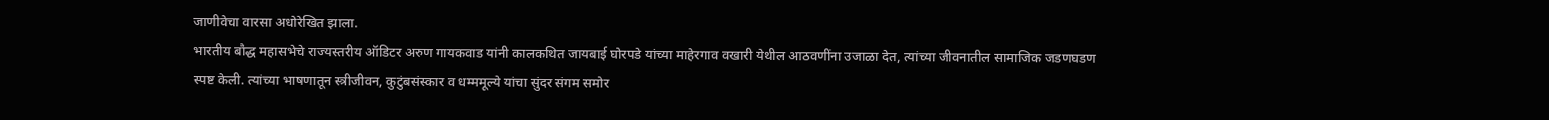जाणीवेचा वारसा अधोरेखित झाला.
भारतीय बौद्ध महासभेचे राज्यस्तरीय ऑडिटर अरुण गायकवाड यांनी कालकथित जायबाई घोरपडे यांच्या माहेरगाव वखारी येथील आठवणींना उजाळा देत, त्यांच्या जीवनातील सामाजिक जडणघडण स्पष्ट केली. त्यांच्या भाषणातून स्त्रीजीवन, कुटुंबसंस्कार व धम्ममूल्ये यांचा सुंदर संगम समोर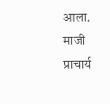आला.
माजी प्राचार्य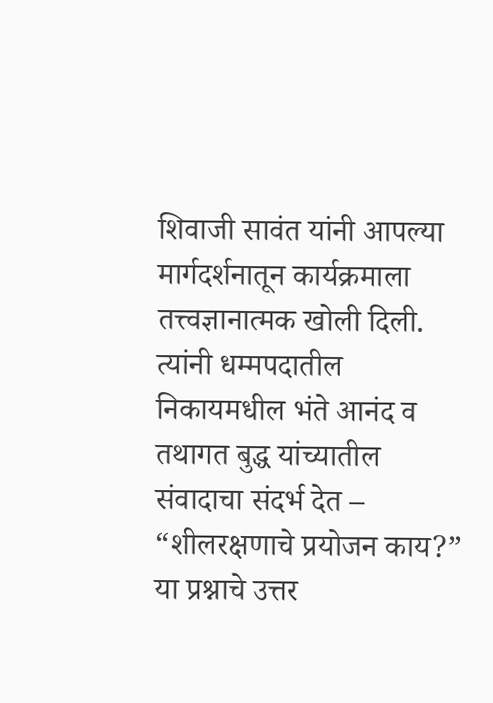शिवाजी सावंत यांनी आपल्या मार्गदर्शनातून कार्यक्रमाला तत्त्वज्ञानात्मक खोली दिली. त्यांनी धम्मपदातील निकायमधील भंते आनंद व तथागत बुद्ध यांच्यातील संवादाचा संदर्भ देत –
“शीलरक्षणाचे प्रयोजन काय?”
या प्रश्नाचे उत्तर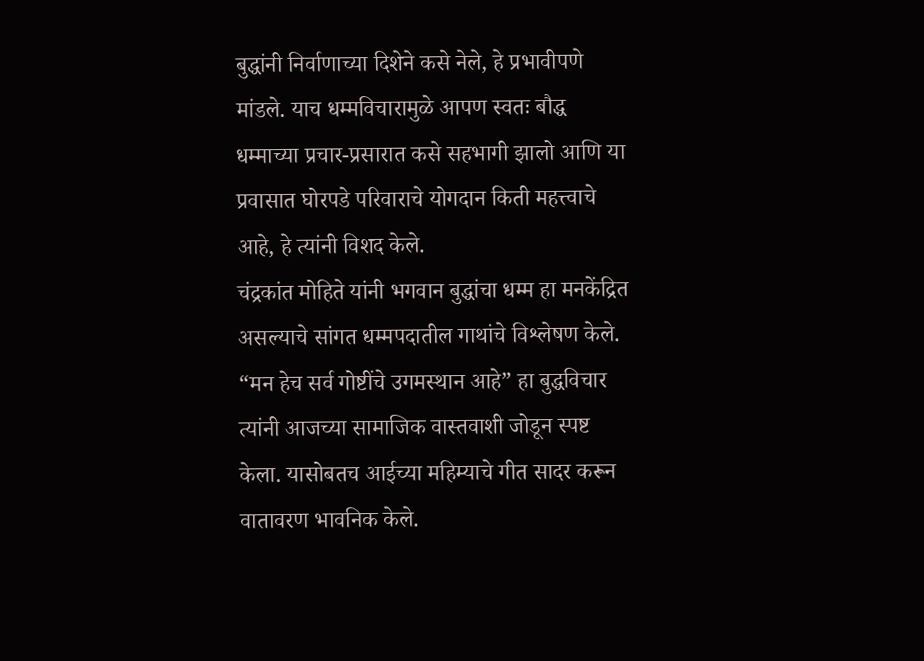बुद्धांनी निर्वाणाच्या दिशेने कसे नेले, हे प्रभावीपणे मांडले. याच धम्मविचारामुळे आपण स्वतः बौद्ध धम्माच्या प्रचार-प्रसारात कसे सहभागी झालो आणि या प्रवासात घोरपडे परिवाराचे योगदान किती महत्त्वाचे आहे, हे त्यांनी विशद केले.
चंद्रकांत मोहिते यांनी भगवान बुद्धांचा धम्म हा मनकेंद्रित असल्याचे सांगत धम्मपदातील गाथांचे विश्लेषण केले. “मन हेच सर्व गोष्टींचे उगमस्थान आहे” हा बुद्धविचार त्यांनी आजच्या सामाजिक वास्तवाशी जोडून स्पष्ट केला. यासोबतच आईच्या महिम्याचे गीत सादर करून वातावरण भावनिक केले.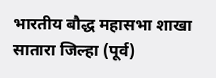भारतीय बौद्ध महासभा शाखा सातारा जिल्हा (पूर्व)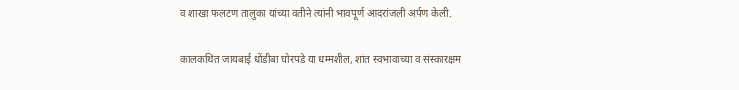व शाखा फलटण तालुका यांच्या वतीने त्यांनी भावपूर्ण आदरांजली अर्पण केली.

कालकथित जायबाई धोंडीबा घोरपडे या धम्मशील, शांत स्वभावाच्या व संस्कारक्षम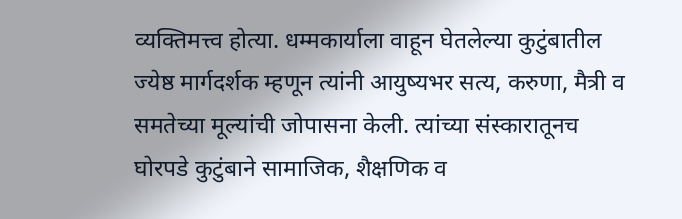व्यक्तिमत्त्व होत्या. धम्मकार्याला वाहून घेतलेल्या कुटुंबातील ज्येष्ठ मार्गदर्शक म्हणून त्यांनी आयुष्यभर सत्य, करुणा, मैत्री व समतेच्या मूल्यांची जोपासना केली. त्यांच्या संस्कारातूनच घोरपडे कुटुंबाने सामाजिक, शैक्षणिक व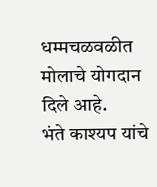धम्मचळवळीत मोलाचे योगदान दिले आहे.
भंते काश्यप यांचे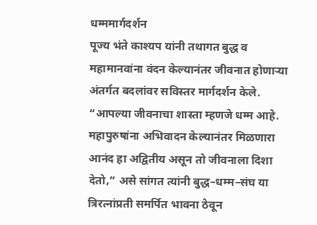धम्ममार्गदर्शन
पूज्य भंते काश्यप यांनी तथागत बुद्ध व महामानवांना वंदन केल्यानंतर जीवनात होणाऱ्या अंतर्गत बदलांवर सविस्तर मार्गदर्शन केले.
“आपल्या जीवनाचा शास्ता म्हणजे धम्म आहे. महापुरुषांना अभिवादन केल्यानंतर मिळणारा आनंद हा अद्वितीय असून तो जीवनाला दिशा देतो,” असे सांगत त्यांनी बुद्ध–धम्म–संघ या त्रिरत्नांप्रती समर्पित भावना ठेवून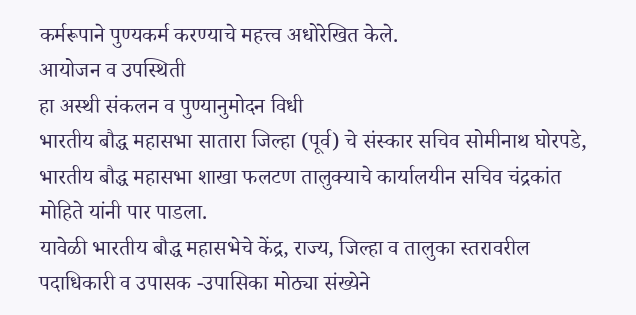कर्मरूपाने पुण्यकर्म करण्याचे महत्त्व अधोरेखित केले.
आयोजन व उपस्थिती
हा अस्थी संकलन व पुण्यानुमोदन विधी
भारतीय बौद्ध महासभा सातारा जिल्हा (पूर्व) चे संस्कार सचिव सोमीनाथ घोरपडे, भारतीय बौद्ध महासभा शाखा फलटण तालुक्याचे कार्यालयीन सचिव चंद्रकांत मोहिते यांनी पार पाडला.
यावेळी भारतीय बौद्ध महासभेचे केंद्र, राज्य, जिल्हा व तालुका स्तरावरील पदाधिकारी व उपासक -उपासिका मोठ्या संख्येने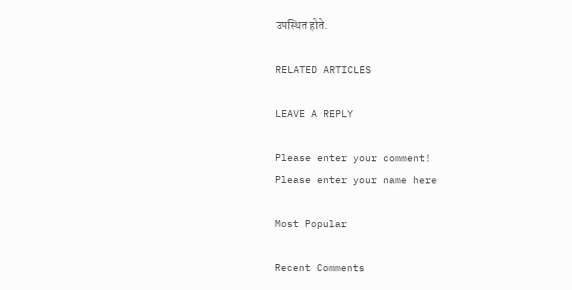उपस्थित होते.

RELATED ARTICLES

LEAVE A REPLY

Please enter your comment!
Please enter your name here

Most Popular

Recent Comments